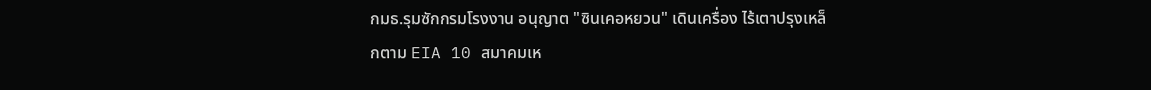กมธ.รุมซักกรมโรงงาน อนุญาต "ซินเคอหยวน" เดินเครื่อง ไร้เตาปรุงเหล็กตาม EIA 10 สมาคมเห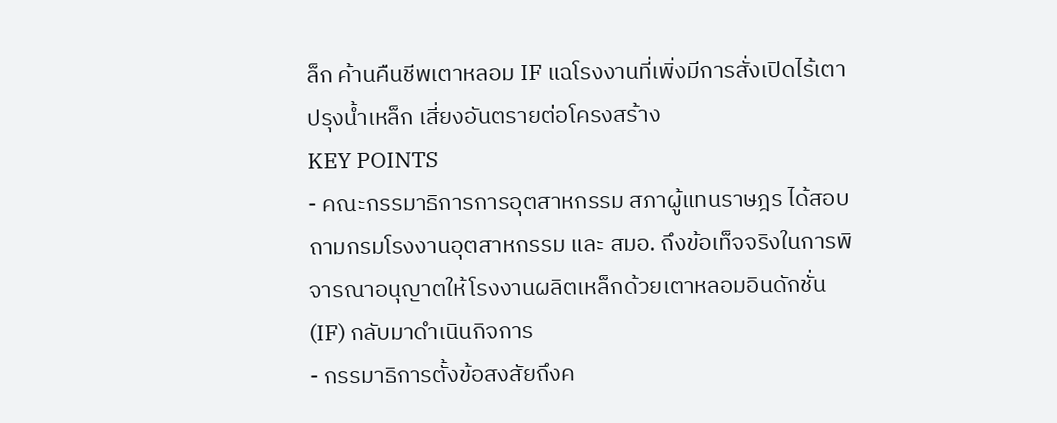ล็ก ค้านคืนชีพเตาหลอม IF แฉโรงงานที่เพิ่งมีการสั่งเปิดไร้เตาปรุงน้ำเหล็ก เสี่ยงอันตรายต่อโครงสร้าง
KEY POINTS
- คณะกรรมาธิการการอุตสาหกรรม สภาผู้แทนราษฎร ได้สอบถามกรมโรงงานอุตสาหกรรม และ สมอ. ถึงข้อเท็จจริงในการพิจารณาอนุญาตให้โรงงานผลิตเหล็กด้วยเตาหลอมอินดักชั่น (IF) กลับมาดำเนินกิจการ
- กรรมาธิการตั้งข้อสงสัยถึงค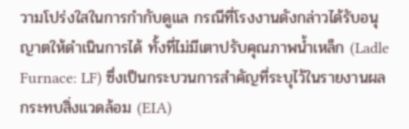วามโปร่งใสในการกำกับดูแล กรณีที่โรงงานดังกล่าวได้รับอนุญาตให้ดำเนินการได้ ทั้งที่ไม่มีเตาปรับคุณภาพน้ำเหล็ก (Ladle Furnace: LF) ซึ่งเป็นกระบวนการสำคัญที่ระบุไว้ในรายงานผลกระทบสิ่งแวดล้อม (EIA)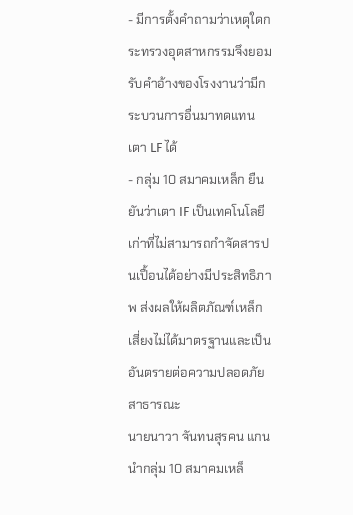- มีการตั้งคำถามว่าเหตุใดกระทรวงอุตสาหกรรมจึงยอมรับคำอ้างของโรงงานว่ามีกระบวนการอื่นมาทดแทนเตา LF ได้
- กลุ่ม 10 สมาคมเหล็ก ยืนยันว่าเตา IF เป็นเทคโนโลยีเก่าที่ไม่สามารถกำจัดสารปนเปื้อนได้อย่างมีประสิทธิภาพ ส่งผลให้ผลิตภัณฑ์เหล็กเสี่ยงไม่ได้มาตรฐานและเป็นอันตรายต่อความปลอดภัยสาธารณะ
นายนาวา จันทนสุรคน แกนนำกลุ่ม 10 สมาคมเหล็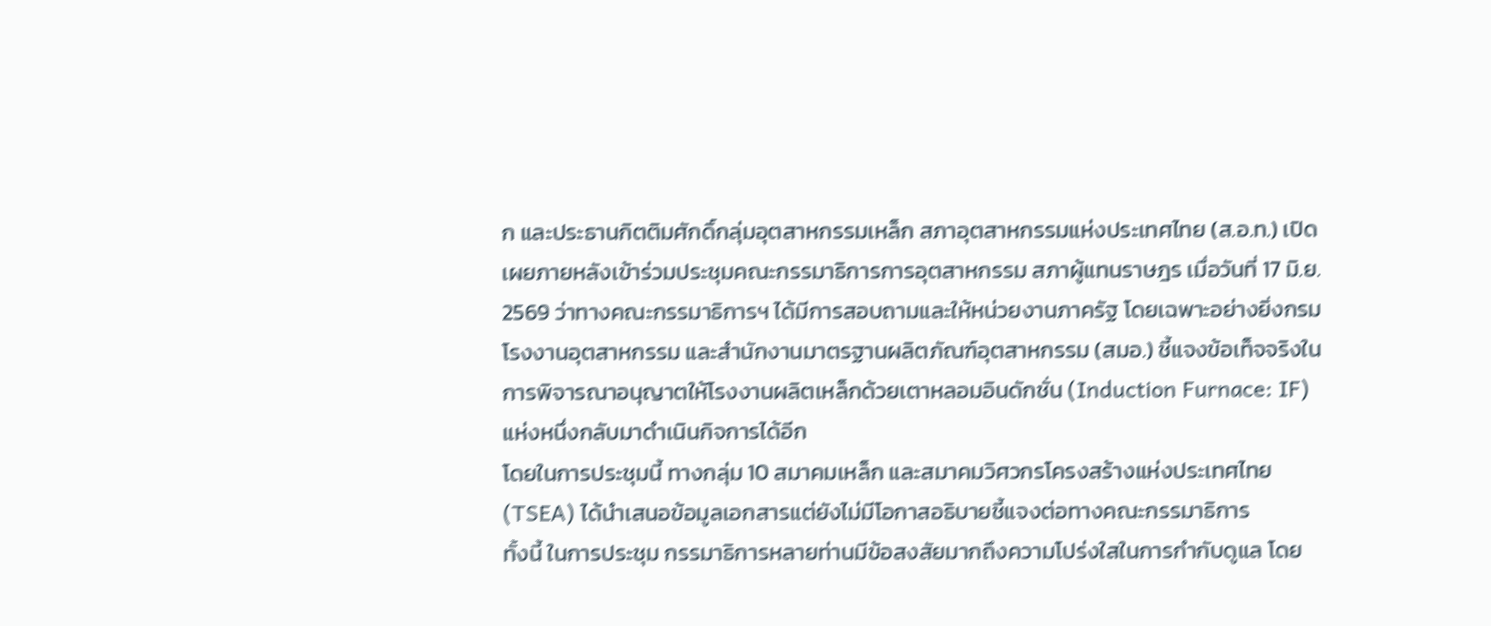ก และประธานกิตติมศักดิ์กลุ่มอุตสาหกรรมเหล็ก สภาอุตสาหกรรมแห่งประเทศไทย (ส.อ.ท.) เปิดเผยภายหลังเข้าร่วมประชุมคณะกรรมาธิการการอุตสาหกรรม สภาผู้แทนราษฎร เมื่อวันที่ 17 มิ.ย. 2569 ว่าทางคณะกรรมาธิการฯ ได้มีการสอบถามและให้หน่วยงานภาครัฐ โดยเฉพาะอย่างยิ่งกรมโรงงานอุตสาหกรรม และสำนักงานมาตรฐานผลิตภัณฑ์อุตสาหกรรม (สมอ.) ชี้แจงข้อเท็จจริงในการพิจารณาอนุญาตให้โรงงานผลิตเหล็กด้วยเตาหลอมอินดักชั่น (Induction Furnace: IF) แห่งหนึ่งกลับมาดำเนินกิจการได้อีก
โดยในการประชุมนี้ ทางกลุ่ม 10 สมาคมเหล็ก และสมาคมวิศวกรโครงสร้างแห่งประเทศไทย (TSEA) ได้นำเสนอข้อมูลเอกสารแต่ยังไม่มีโอกาสอธิบายชี้แจงต่อทางคณะกรรมาธิการ
ทั้งนี้ ในการประชุม กรรมาธิการหลายท่านมีข้อสงสัยมากถึงความโปร่งใสในการกำกับดูแล โดย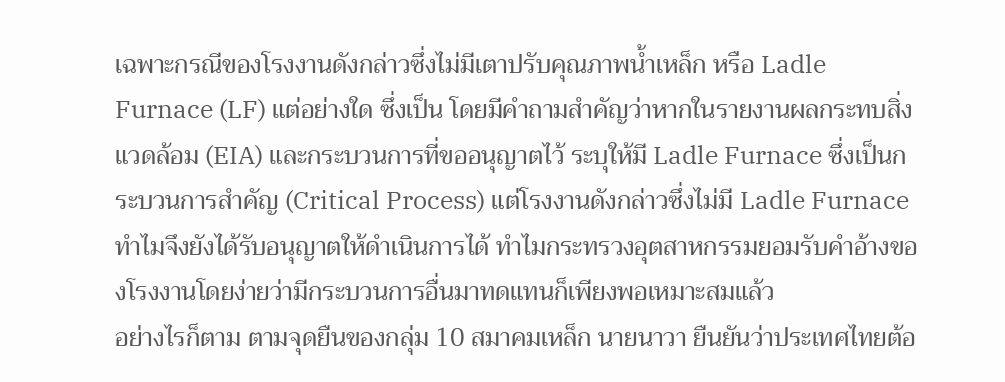เฉพาะกรณีของโรงงานดังกล่าวซึ่งไม่มีเตาปรับคุณภาพน้ำเหล็ก หรือ Ladle Furnace (LF) แต่อย่างใด ซึ่งเป็น โดยมีคำถามสำคัญว่าหากในรายงานผลกระทบสิ่งแวดล้อม (EIA) และกระบวนการที่ขออนุญาตไว้ ระบุให้มี Ladle Furnace ซึ่งเป็นกระบวนการสำคัญ (Critical Process) แต่โรงงานดังกล่าวซึ่งไม่มี Ladle Furnace ทำไมจึงยังได้รับอนุญาตให้ดำเนินการได้ ทำไมกระทรวงอุตสาหกรรมยอมรับคำอ้างของโรงงานโดยง่ายว่ามีกระบวนการอื่นมาทดแทนก็เพียงพอเหมาะสมแล้ว
อย่างไรก็ตาม ตามจุดยืนของกลุ่ม 10 สมาคมเหล็ก นายนาวา ยืนยันว่าประเทศไทยต้อ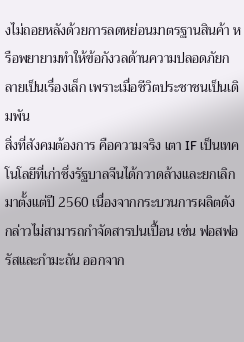งไม่ถอยหลังด้วยการลดหย่อนมาตรฐานสินค้า หรือพยายามทำให้ข้อกังวลด้านความปลอดภัยกลายเป็นเรื่องเล็ก เพราะเมื่อชีวิตประชาชนเป็นเดิมพัน
สิ่งที่สังคมต้องการ คือความจริง เตา IF เป็นเทคโนโลยีที่เก่าซึ่งรัฐบาลจีนได้กวาดล้างและยกเลิกมาตั้งแต่ปี 2560 เนื่องจากกระบวนการผลิตดังกล่าวไม่สามารถกำจัดสารปนเปื้อน เช่น ฟอสฟอรัสและกำมะถัน ออกจาก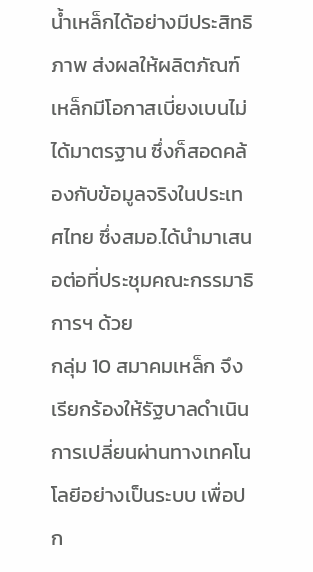น้ำเหล็กได้อย่างมีประสิทธิภาพ ส่งผลให้ผลิตภัณฑ์เหล็กมีโอกาสเบี่ยงเบนไม่ได้มาตรฐาน ซึ่งก็สอดคล้องกับข้อมูลจริงในประเทศไทย ซึ่งสมอ.ได้นำมาเสนอต่อที่ประชุมคณะกรรมาธิการฯ ด้วย
กลุ่ม 10 สมาคมเหล็ก จึงเรียกร้องให้รัฐบาลดำเนินการเปลี่ยนผ่านทางเทคโนโลยีอย่างเป็นระบบ เพื่อปก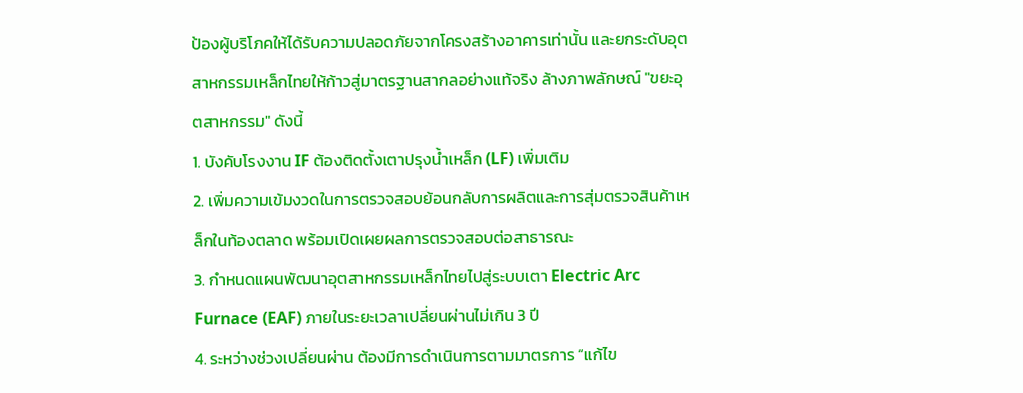ป้องผู้บริโภคให้ได้รับความปลอดภัยจากโครงสร้างอาคารเท่านั้น และยกระดับอุตสาหกรรมเหล็กไทยให้ก้าวสู่มาตรฐานสากลอย่างแท้จริง ล้างภาพลักษณ์ "ขยะอุตสาหกรรม" ดังนี้
1. บังคับโรงงาน IF ต้องติดตั้งเตาปรุงน้ำเหล็ก (LF) เพิ่มเติม
2. เพิ่มความเข้มงวดในการตรวจสอบย้อนกลับการผลิตและการสุ่มตรวจสินค้าเหล็กในท้องตลาด พร้อมเปิดเผยผลการตรวจสอบต่อสาธารณะ
3. กำหนดแผนพัฒนาอุตสาหกรรมเหล็กไทยไปสู่ระบบเตา Electric Arc Furnace (EAF) ภายในระยะเวลาเปลี่ยนผ่านไม่เกิน 3 ปี
4. ระหว่างช่วงเปลี่ยนผ่าน ต้องมีการดำเนินการตามมาตรการ “แก้ไข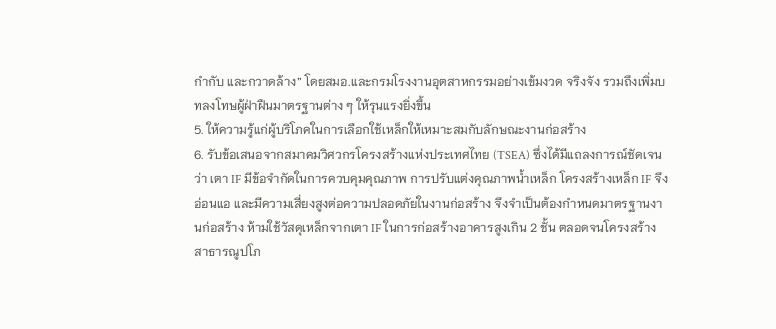กำกับ และกวาดล้าง” โดยสมอ.และกรมโรงงานอุตสาหกรรมอย่างเข้มงวด จริงจัง รวมถึงเพิ่มบทลงโทษผู้ฝ่าฝืนมาตรฐานต่าง ๆ ให้รุนแรงยิ่งขึ้น
5. ให้ความรู้แก่ผู้บริโภคในการเลือกใช้เหล็กให้เหมาะสมกับลักษณะงานก่อสร้าง
6. รับข้อเสนอจากสมาคมวิศวกรโครงสร้างแห่งประเทศไทย (TSEA) ซึ่งได้มีแถลงการณ์ชัดเจนว่า เตา IF มีข้อจำกัดในการควบคุมคุณภาพ การปรับแต่งคุณภาพน้ำเหล็ก โครงสร้างเหล็ก IF จึงอ่อนแอ และมีความเสี่ยงสูงต่อความปลอดภัยในงานก่อสร้าง จึงจำเป็นต้องกำหนดมาตรฐานงานก่อสร้าง ห้ามใช้วัสดุเหล็กจากเตา IF ในการก่อสร้างอาคารสูงเกิน 2 ชั้น ตลอดจนโครงสร้างสาธารณูปโภ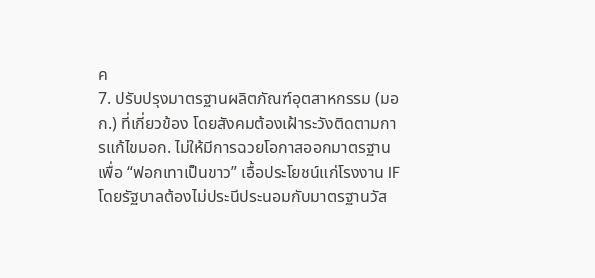ค
7. ปรับปรุงมาตรฐานผลิตภัณฑ์อุตสาหกรรม (มอก.) ที่เกี่ยวข้อง โดยสังคมต้องเฝ้าระวังติดตามการแก้ไขมอก. ไม่ให้มีการฉวยโอกาสออกมาตรฐานเพื่อ “ฟอกเทาเป็นขาว” เอื้อประโยชน์แก่โรงงาน IF โดยรัฐบาลต้องไม่ประนีประนอมกับมาตรฐานวัส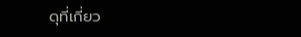ดุที่เกี่ยว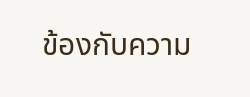ข้องกับความ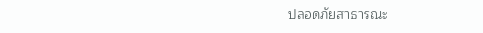ปลอดภัยสาธารณะ